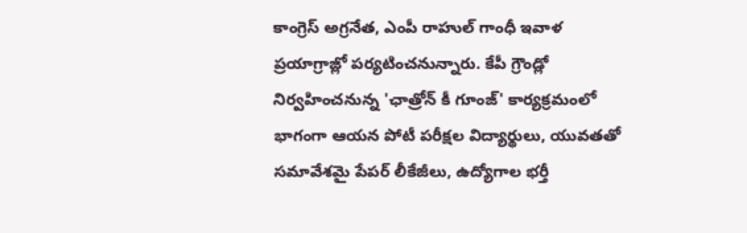కాంగ్రెస్ అగ్రనేత, ఎంపీ రాహుల్ గాంధీ ఇవాళ ప్రయాగ్రాజ్లో పర్యటించనున్నారు. కేపీ గ్రౌండ్లో నిర్వహించనున్న 'ఛాత్రోన్ కీ గూంజ్' కార్యక్రమంలో భాగంగా ఆయన పోటీ పరీక్షల విద్యార్థులు, యువతతో సమావేశమై పేపర్ లీకేజీలు, ఉద్యోగాల భర్తీ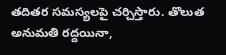తదితర సమస్యలపై చర్చిస్తారు. తొలుత అనుమతి రద్దయినా,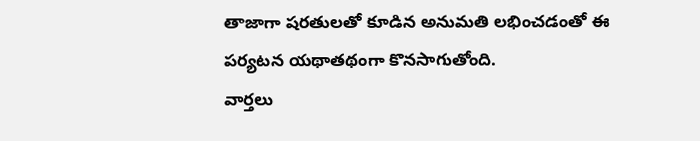తాజాగా షరతులతో కూడిన అనుమతి లభించడంతో ఈ పర్యటన యథాతథంగా కొనసాగుతోంది.
వార్తలు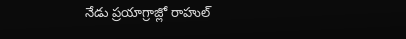నేడు ప్రయాగ్రాజ్లో రాహుల్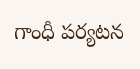గాంధీ పర్యటన